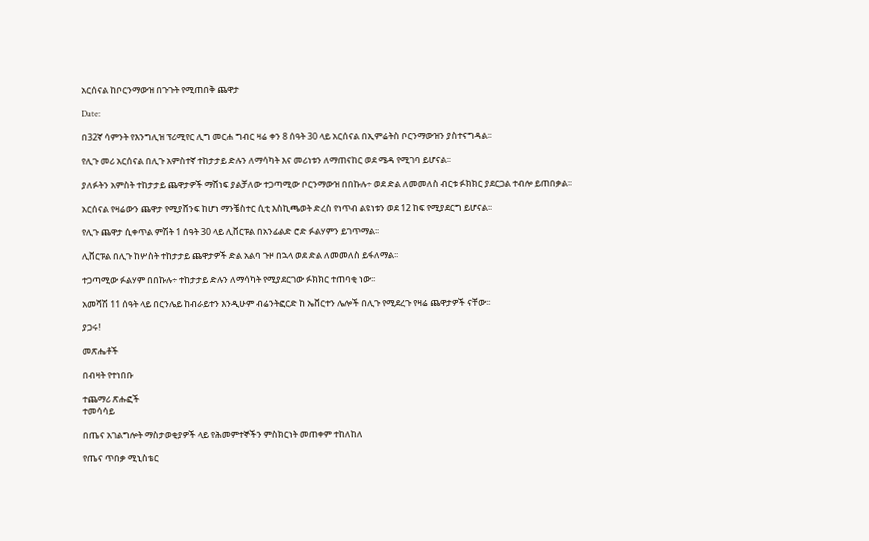አርሰናል ከቦርንማውዝ በጉጉት የሚጠበቅ ጨዋታ

Date:

በ32ኛ ሳምንት የእንግሊዝ ፕሪሚየር ሊግ መርሐ ግብር ዛሬ ቀን 8 ሰዓት 30 ላይ አርሰናል በኢምሬትስ ቦርንማውዝን ያስተናግዳል፡፡

የሊጉ መሪ አርሰናል በሊጉ አምስተኛ ተከታታይ ድሉን ለማሳካት እና መሪነቱን ለማጠናከር ወደ ሜዳ የሚገባ ይሆናል፡፡

ያለፉትን አምስት ተከታታይ ጨዋታዎች ማሸነፍ ያልቻለው ተጋጣሚው ቦርንማውዝ በበኩሉ÷ ወደ ድል ለመመለስ ብርቱ ፉክክር ያደርጋል ተብሎ ይጠበቃል፡፡

አርሰናል የዛሬውን ጨዋታ የሚያሸንፍ ከሆነ ማንቼስተር ሲቲ እስኪጫወት ድረስ የነጥብ ልዩነቱን ወደ 12 ከፍ የሚያደርግ ይሆናል፡፡

የሊጉ ጨዋታ ሲቀጥል ምሽት 1 ሰዓት 30 ላይ ሊቨርፑል በአንፊልድ ሮድ ፉልሃምን ይገጥማል፡፡

ሊቨርፑል በሊጉ ከሦስት ተከታታይ ጨዋታዎች ድል አልባ ጉዞ በኋላ ወደ ድል ለመመለስ ይፋለማል፡፡

ተጋጣሚው ፉልሃም በበኩሉ÷ ተከታታይ ድሉን ለማሳካት የሚያደርገው ፉክክር ተጠባቂ ነው፡፡

አመሻሽ 11 ሰዓት ላይ በርንሌይ ከብራይተን እንዲሁም ብሬንትፎርድ ከ ኤቨርተን ሌሎች በሊጉ የሚደረጉ የዛሬ ጨዋታዎች ናቸው፡፡

ያጋሩ!

መጽሔቶች

በብዛት የተነበቡ

ተጨማሪ ጽሑፎች
ተመሳሳይ

በጤና አገልግሎት ማስታወቂያዎች ላይ የሕመምተኞችን ምስክርነት መጠቀም ተከለከለ

የጤና ጥበቃ ሚኒስቴር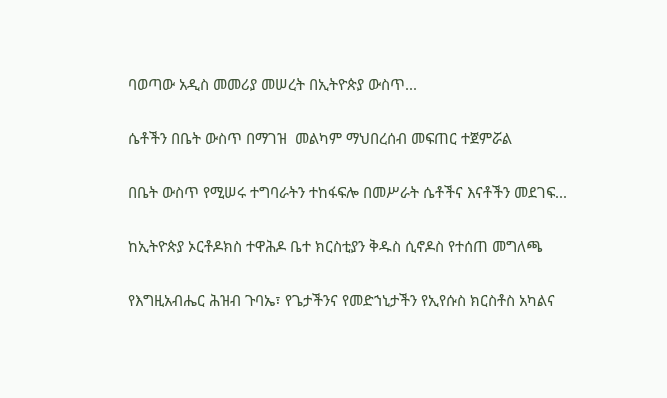ባወጣው አዲስ መመሪያ መሠረት በኢትዮጵያ ውስጥ...

ሴቶችን በቤት ውስጥ በማገዝ  መልካም ማህበረሰብ መፍጠር ተጀምሯል

በቤት ውስጥ የሚሠሩ ተግባራትን ተከፋፍሎ በመሥራት ሴቶችና እናቶችን መደገፍ...

ከኢትዮጵያ ኦርቶዶክስ ተዋሕዶ ቤተ ክርስቲያን ቅዱስ ሲኖዶስ የተሰጠ መግለጫ

የእግዚአብሔር ሕዝብ ጉባኤ፣ የጌታችንና የመድኀኒታችን የኢየሱስ ክርስቶስ አካልና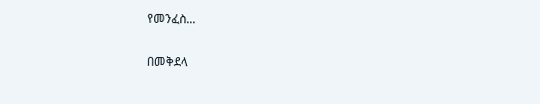የመንፈስ...

በመቅደላ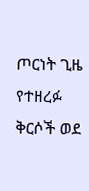ጦርነት ጊዜ የተዘረፉ ቅርሶች ወደ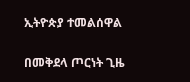ኢትዮጵያ ተመልሰዋል

በመቅደላ ጦርነት ጊዜ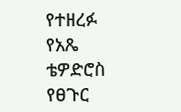የተዘረፉ የአጼ ቴዎድሮስ የፀጉር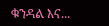ቁንዳል እና...